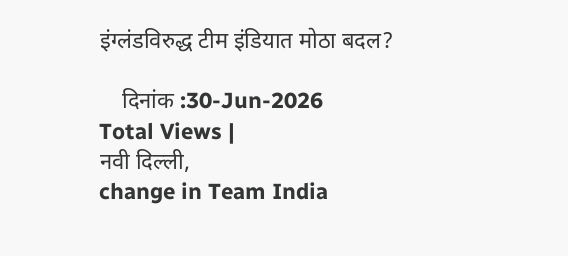इंग्लंडविरुद्ध टीम इंडियात मोठा बदल?

    दिनांक :30-Jun-2026
Total Views |
नवी दिल्ली,
change in Team India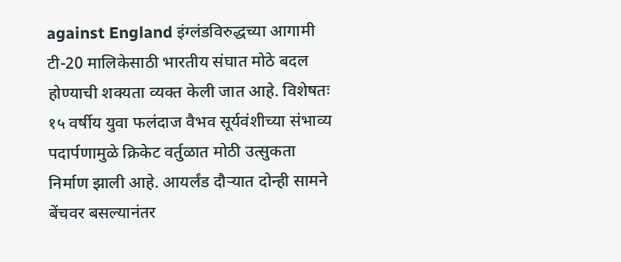against England इंग्लंडविरुद्धच्या आगामी टी-20 मालिकेसाठी भारतीय संघात मोठे बदल होण्याची शक्यता व्यक्त केली जात आहे. विशेषतः १५ वर्षीय युवा फलंदाज वैभव सूर्यवंशीच्या संभाव्य पदार्पणामुळे क्रिकेट वर्तुळात मोठी उत्सुकता निर्माण झाली आहे. आयर्लंड दौऱ्यात दोन्ही सामने बेंचवर बसल्यानंतर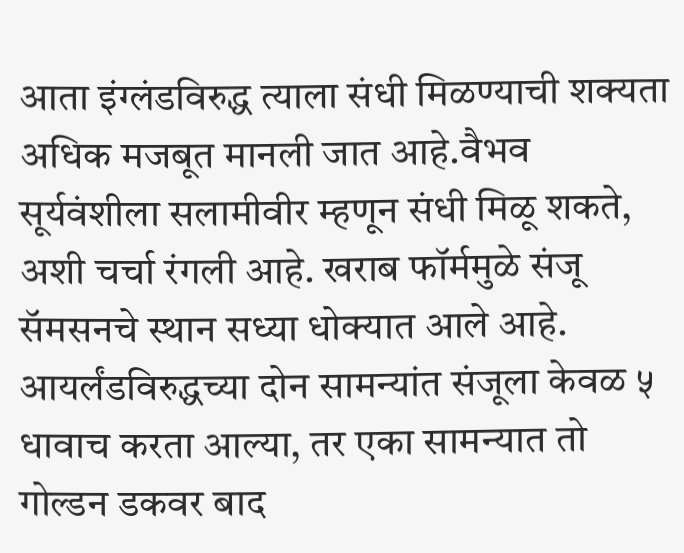आता इंग्लंडविरुद्ध त्याला संधी मिळण्याची शक्यता अधिक मजबूत मानली जात आहे.वैभव सूर्यवंशीला सलामीवीर म्हणून संधी मिळू शकते, अशी चर्चा रंगली आहे. खराब फॉर्ममुळे संजू सॅमसनचे स्थान सध्या धोक्यात आले आहे. आयर्लंडविरुद्धच्या दोन सामन्यांत संजूला केवळ ५ धावाच करता आल्या, तर एका सामन्यात तो गोल्डन डकवर बाद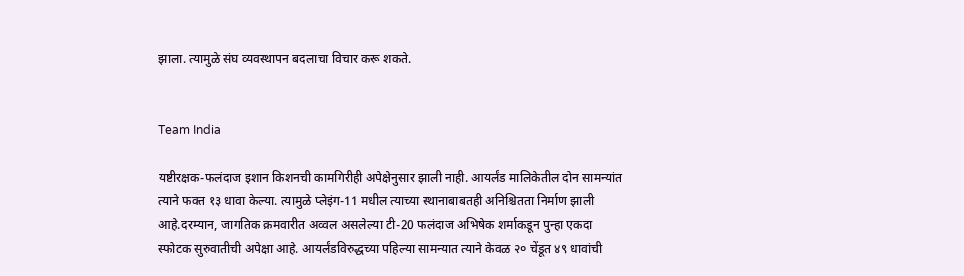झाला. त्यामुळे संघ व्यवस्थापन बदलाचा विचार करू शकते.


Team India

यष्टीरक्षक-फलंदाज इशान किशनची कामगिरीही अपेक्षेनुसार झाली नाही. आयर्लंड मालिकेतील दोन सामन्यांत त्याने फक्त १३ धावा केल्या. त्यामुळे प्लेइंग-11 मधील त्याच्या स्थानाबाबतही अनिश्चितता निर्माण झाली आहे.दरम्यान, जागतिक क्रमवारीत अव्वल असलेल्या टी-20 फलंदाज अभिषेक शर्माकडून पुन्हा एकदा स्फोटक सुरुवातीची अपेक्षा आहे. आयर्लंडविरुद्धच्या पहिल्या सामन्यात त्याने केवळ २० चेंडूत ४९ धावांची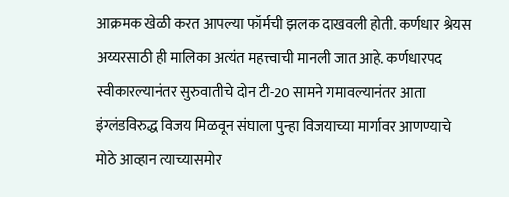आक्रमक खेळी करत आपल्या फॉर्मची झलक दाखवली होती. कर्णधार श्रेयस अय्यरसाठी ही मालिका अत्यंत महत्त्वाची मानली जात आहे. कर्णधारपद स्वीकारल्यानंतर सुरुवातीचे दोन टी-20 सामने गमावल्यानंतर आता इंग्लंडविरुद्ध विजय मिळवून संघाला पुन्हा विजयाच्या मार्गावर आणण्याचे मोठे आव्हान त्याच्यासमोर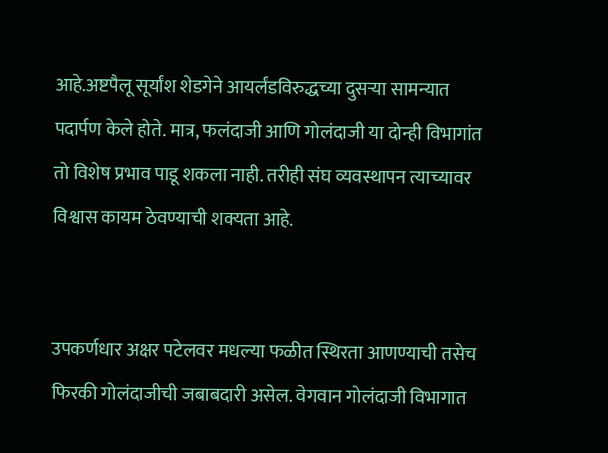आहे.अष्टपैलू सूर्यांश शेडगेने आयर्लंडविरुद्धच्या दुसऱ्या सामन्यात पदार्पण केले होते. मात्र, फलंदाजी आणि गोलंदाजी या दोन्ही विभागांत तो विशेष प्रभाव पाडू शकला नाही. तरीही संघ व्यवस्थापन त्याच्यावर विश्वास कायम ठेवण्याची शक्यता आहे.


उपकर्णधार अक्षर पटेलवर मधल्या फळीत स्थिरता आणण्याची तसेच फिरकी गोलंदाजीची जबाबदारी असेल. वेगवान गोलंदाजी विभागात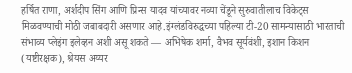हर्षित राणा, अर्शदीप सिंग आणि प्रिन्स यादव यांच्यावर नव्या चेंडूने सुरुवातीलाच विकेट्स मिळवण्याची मोठी जबाबदारी असणार आहे.इंग्लंडविरुद्धच्या पहिल्या टी-20 सामन्यासाठी भारताची संभाव्य प्लेइंग इलेव्हन अशी असू शकते — अभिषेक शर्मा, वैभव सूर्यवंशी, इशान किशन (यष्टीरक्षक), श्रेयस अय्यर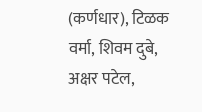(कर्णधार), टिळक वर्मा, शिवम दुबे, अक्षर पटेल,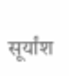सूर्यांश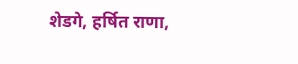शेडगे, हर्षित राणा,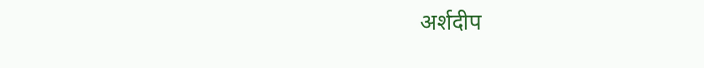अर्शदीप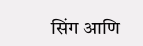सिंग आणि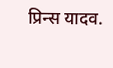प्रिन्स यादव.